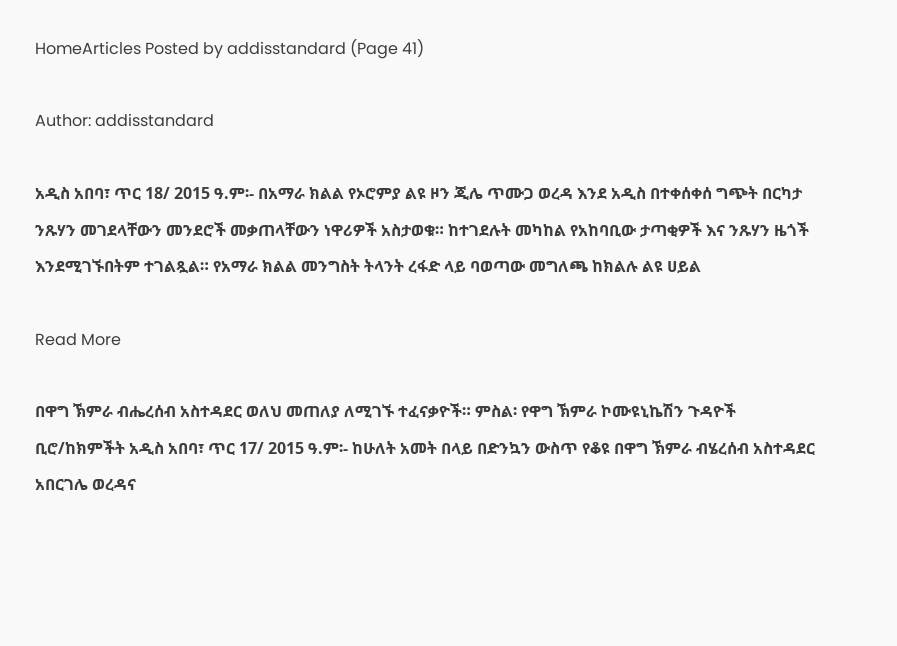HomeArticles Posted by addisstandard (Page 41)

Author: addisstandard

አዲስ አበባ፣ ጥር 18/ 2015 ዓ.ም፡- በአማራ ክልል የኦሮምያ ልዩ ዞን ጂሌ ጥሙጋ ወረዳ እንደ አዲስ በተቀሰቀሰ ግጭት በርካታ ንጹሃን መገደላቸውን መንደሮች መቃጠላቸውን ነዋሪዎች አስታወቁ። ከተገደሉት መካከል የአከባቢው ታጣቂዎች እና ንጹሃን ዜጎች እንደሚገኙበትም ተገልጿል። የአማራ ክልል መንግስት ትላንት ረፋድ ላይ ባወጣው መግለጫ ከክልሉ ልዩ ሀይል

Read More

በዋግ ኽምራ ብሔረሰብ አስተዳደር ወለህ መጠለያ ለሚገኙ ተፈናቃዮች። ምስል፡ የዋግ ኽምራ ኮሙዩኒኬሽን ጉዳዮች ቢሮ/ከክምችት አዲስ አበባ፣ ጥር 17/ 2015 ዓ.ም፡- ከሁለት አመት በላይ በድንኳን ውስጥ የቆዩ በዋግ ኽምራ ብሄረሰብ አስተዳደር አበርገሌ ወረዳና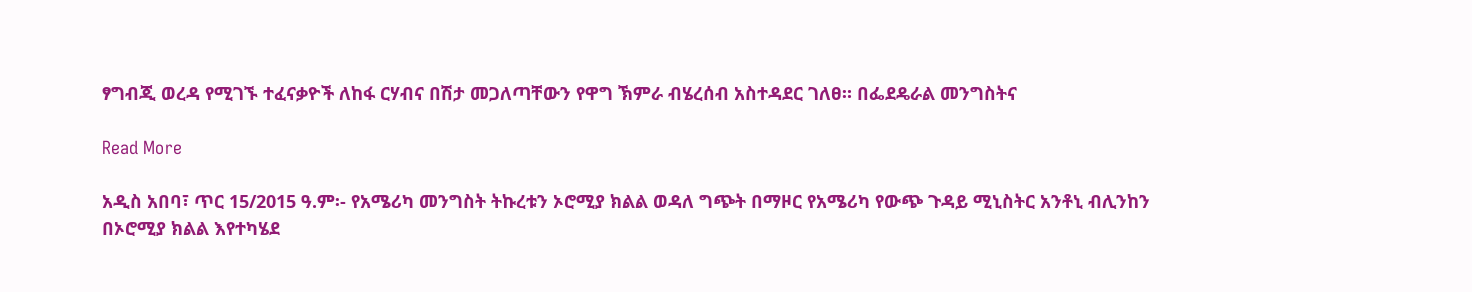ፃግብጂ ወረዳ የሚገኙ ተፈናቃዮች ለከፋ ርሃብና በሽታ መጋለጣቸውን የዋግ ኽምራ ብሄረሰብ አስተዳደር ገለፀ። በፌደዴራል መንግስትና

Read More

አዲስ አበባ፣ ጥር 15/2015 ዓ.ም፡- የአሜሪካ መንግስት ትኩረቱን ኦሮሚያ ክልል ወዳለ ግጭት በማዞር የአሜሪካ የውጭ ጉዳይ ሚኒስትር አንቶኒ ብሊንከን በኦሮሚያ ክልል እየተካሄደ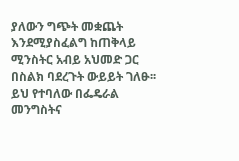ያለውን ግጭት መቋጨት እንደሚያስፈልግ ከጠቅላይ ሚንስትር አብይ አህመድ ጋር በስልክ ባደረጉት ውይይት ገለፁ፡፡ ይህ የተባለው በፌዴራል መንግስትና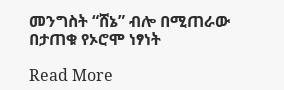መንግስት “ሸኔ” ብሎ በሚጠራው በታጠቁ የኦሮሞ ነፃነት

Read More